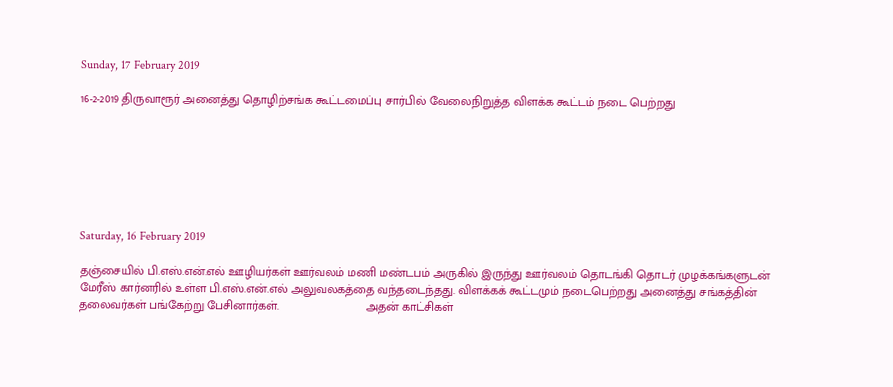Sunday, 17 February 2019

16-2-2019 திருவாரூர் அனைத்து தொழிற்சங்க கூட்டமைப்பு சார்பில் வேலைநிறுத்த விளக்க கூட்டம் நடை பெற்றது







Saturday, 16 February 2019

தஞ்சையில் பி.எஸ்.என்.எல் ஊழியர்கள் ஊர்வலம் மணி மண்டபம் அருகில் இருந்து ஊர்வலம் தொடங்கி தொடர் முழக்கங்களுடன் மேரீஸ் கார்னரில் உள்ள பி.எஸ்.என்.எல் அலுவலகத்தை வந்தடைந்தது. விளக்கக் கூட்டமும் நடைபெற்றது அனைத்து சங்கத்தின் தலைவர்கள் பங்கேற்று பேசினார்கள்.                          அதன் காட்சிகள்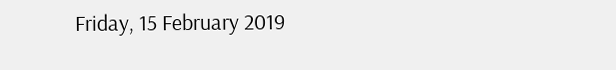Friday, 15 February 2019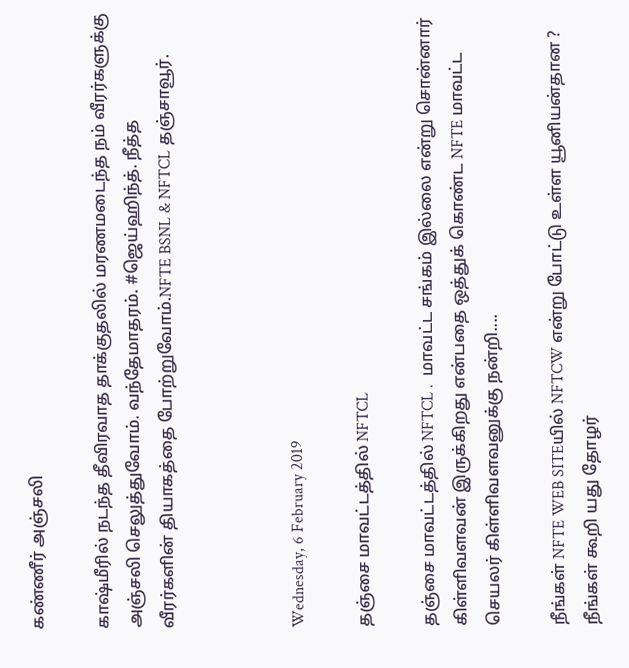கண்ணீர் அஞ்சலி

காஷ்மீரில் நடந்த தீவிரவாத தாக்குதலில் மரணமடைந்த நம் வீரர்களுக்கு அஞ்சலி செலுத்துவோம். வந்தேமாதரம். #ஜெய்ஹிந்த். நீத்த
வீரர்களின் தியாகத்தை போற்றுவோம்.NFTE BSNL & NFTCL தஞ்சாவூர்.



Wednesday, 6 February 2019

தஞ்சை மாவட்டத்தில் NFTCL

தஞ்சை மாவட்டத்தில் NFTCL .  மாவட்ட சங்கம் இல்லை என்று சொன்னார் கிள்ளிவளவன் இருக்கிறது என்பதை ஒத்துக் கொண்ட NFTE மாவட்ட செயலர் கிள்ளிவளவனுக்கு நன்றி....

நீங்கள் NFTE WEB SITEயில் NFTCW என்று போட்டு உள்ள யூனியன்தான ? நீங்கள் கூறி யது தோழர்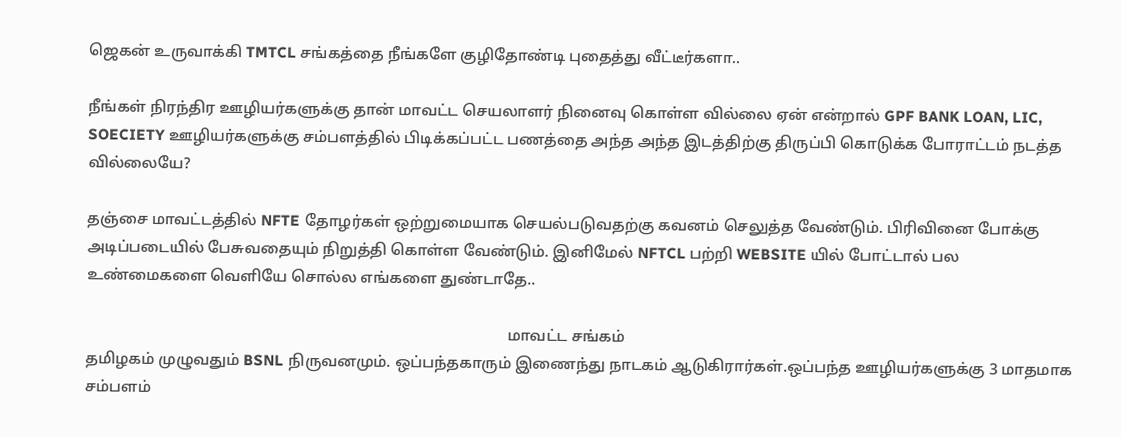ஜெகன் உருவாக்கி TMTCL சங்கத்தை நீங்களே குழிதோண்டி புதைத்து வீட்டீர்களா..

நீங்கள் நிரந்திர ஊழியர்களுக்கு தான் மாவட்ட செயலாளர் நினைவு கொள்ள வில்லை ஏன் என்றால் GPF BANK LOAN, LIC, SOECIETY ஊழியர்களுக்கு சம்பளத்தில் பிடிக்கப்பட்ட பணத்தை அந்த அந்த இடத்திற்கு திருப்பி கொடுக்க போராட்டம் நடத்த வில்லையே?

தஞ்சை மாவட்டத்தில் NFTE தோழர்கள் ஒற்றுமையாக செயல்படுவதற்கு கவனம் செலுத்த வேண்டும். பிரிவினை போக்கு அடிப்படையில் பேசுவதையும் நிறுத்தி கொள்ள வேண்டும். இனிமேல் NFTCL பற்றி WEBSITE யில் போட்டால் பல உண்மைகளை வெளியே சொல்ல எங்களை துண்டாதே..

                                                                                                            மாவட்ட சங்கம்
தமிழகம் முழுவதும் BSNL நிருவனமும். ஒப்பந்தகாரும் இணைந்து நாடகம் ஆடுகிரார்கள்.ஒப்பந்த ஊழியர்களுக்கு 3 மாதமாக சம்பளம்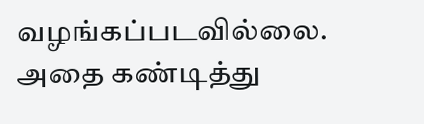வழங்கப்படவில்லை. அதை கண்டித்து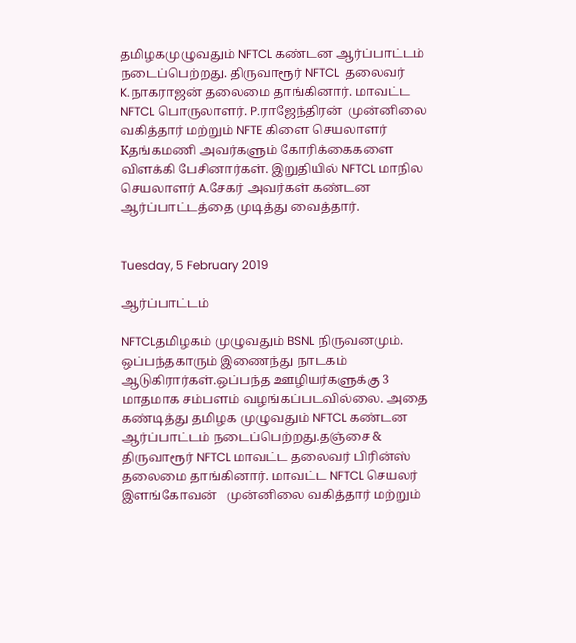தமிழகமுழுவதும் NFTCL கண்டன ஆர்ப்பாட்டம் நடைப்பெற்றது. திருவாரூர் NFTCL  தலைவர் K.நாகராஜன் தலைமை தாங்கினார். மாவட்ட NFTCL பொருலாளர். P.ராஜேந்திரன்  முன்னிலை வகித்தார் மற்றும் NFTE கிளை செயலாளர்   Kதங்கமணி அவர்களும் கோரிக்கைகளை விளக்கி பேசினார்கள். இறுதியில் NFTCL மாநில செயலாளர் A.சேகர் அவர்கள் கண்டன ஆர்ப்பாட்டத்தை முடித்து வைத்தார்.


Tuesday, 5 February 2019

ஆர்ப்பாட்டம்

NFTCLதமிழகம் முழுவதும் BSNL நிருவனமும். ஒப்பந்தகாரும் இணைந்து நாடகம் ஆடுகிரார்கள்.ஒப்பந்த ஊழியர்களுக்கு 3 மாதமாக சம்பளம் வழங்கப்படவில்லை. அதை கண்டித்து தமிழக முழுவதும் NFTCL கண்டன ஆர்ப்பாட்டம் நடைப்பெற்றது.தஞ்சை & திருவாரூர் NFTCL மாவட்ட தலைவர் பிரின்ஸ் தலைமை தாங்கினார். மாவட்ட NFTCL செயலர் இளங்கோவன்   முன்னிலை வகித்தார் மற்றும்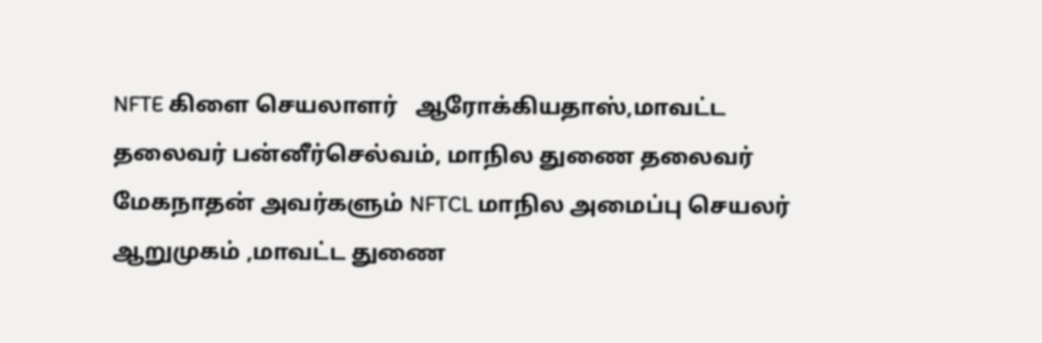NFTE கிளை செயலாளர்   ஆரோக்கியதாஸ்,மாவட்ட தலைவர் பன்னீர்செல்வம், மாநில துணை தலைவர் மேகநாதன் அவர்களும் NFTCL மாநில அமைப்பு செயலர் ஆறுமுகம் ,மாவட்ட துணை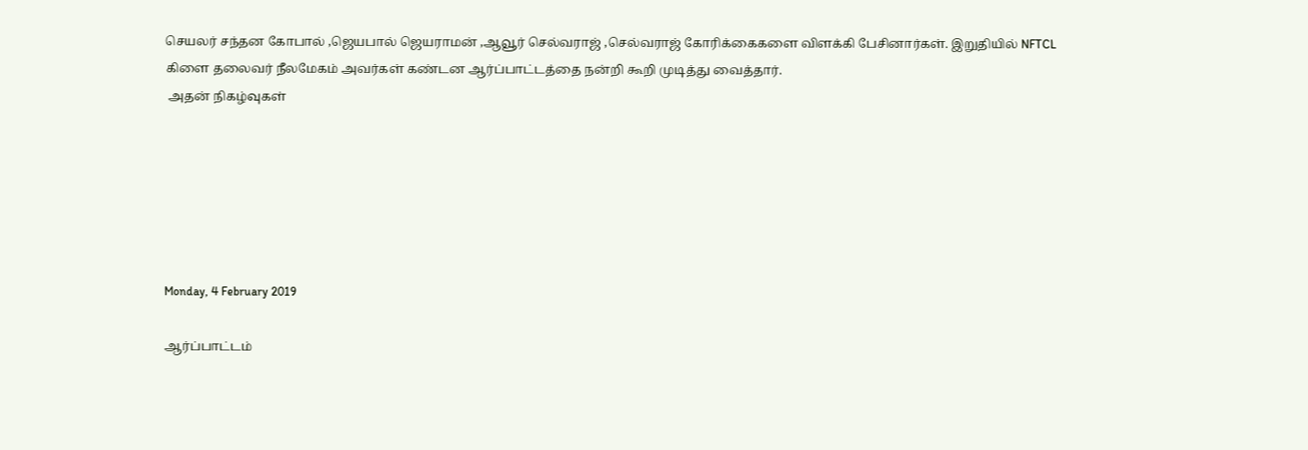செயலர் சந்தன கோபால் ,ஜெயபால் ஜெயராமன் ,ஆவூர் செல்வராஜ் ,செல்வராஜ் கோரிக்கைகளை விளக்கி பேசினார்கள். இறுதியில் NFTCL கிளை தலைவர் நீலமேகம் அவர்கள் கண்டன ஆர்ப்பாட்டத்தை நன்றி கூறி முடித்து வைத்தார்.
 அதன் நிகழ்வுகள்






Monday, 4 February 2019

ஆர்ப்பாட்டம்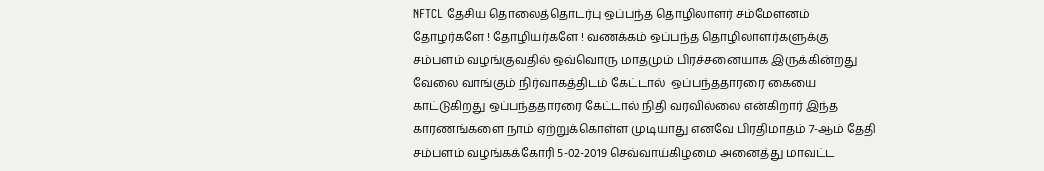NFTCL தேசிய தொலைத்தொடர்பு ஒப்பந்த தொழிலாளர் சம்மேளனம் தோழர்களே ! தோழியர்களே ! வணக்கம் ஒப்பந்த தொழிலாளர்களுக்கு சம்பளம் வழங்குவதில் ஒவ்வொரு மாதமும் பிரச்சனையாக இருக்கின்றது வேலை வாங்கும் நிர்வாகத்திடம் கேட்டால்  ஒப்பந்ததாரரை கையை காட்டுகிறது ஒப்பந்ததாரரை கேட்டால் நிதி வரவில்லை என்கிறார் இந்த காரணங்களை நாம் ஏற்றுக்கொள்ள முடியாது எனவே பிரதிமாதம் 7-ஆம் தேதி சம்பளம் வழங்கக்கோரி 5-02-2019 செவ்வாய்கிழமை அனைத்து மாவட்ட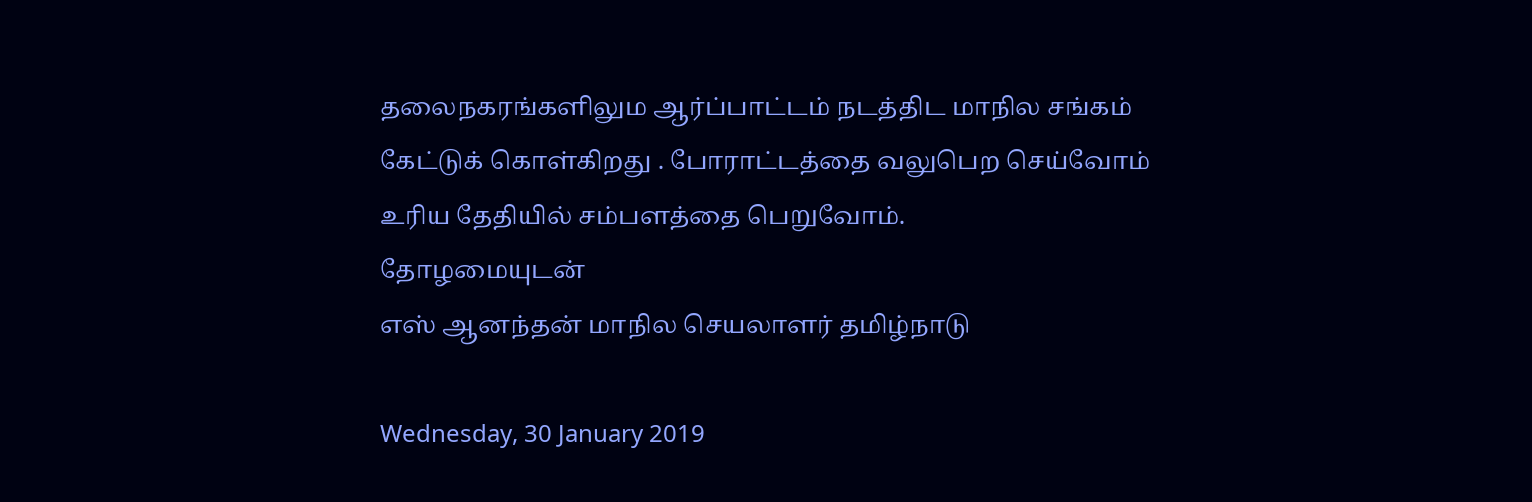தலைநகரங்களிலும ஆர்ப்பாட்டம் நடத்திட மாநில சங்கம் கேட்டுக் கொள்கிறது . போராட்டத்தை வலுபெற செய்வோம்  உரிய தேதியில் சம்பளத்தை பெறுவோம்.
தோழமையுடன்
எஸ் ஆனந்தன் மாநில செயலாளர் தமிழ்நாடு

Wednesday, 30 January 2019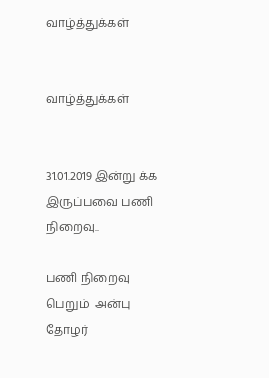வாழ்த்துக்கள்


வாழ்த்துக்கள்


31.01.2019 இன்று க்க இருப்பவை பணி நிறைவு..

பணி நிறைவு பெறும்  அன்பு தோழர்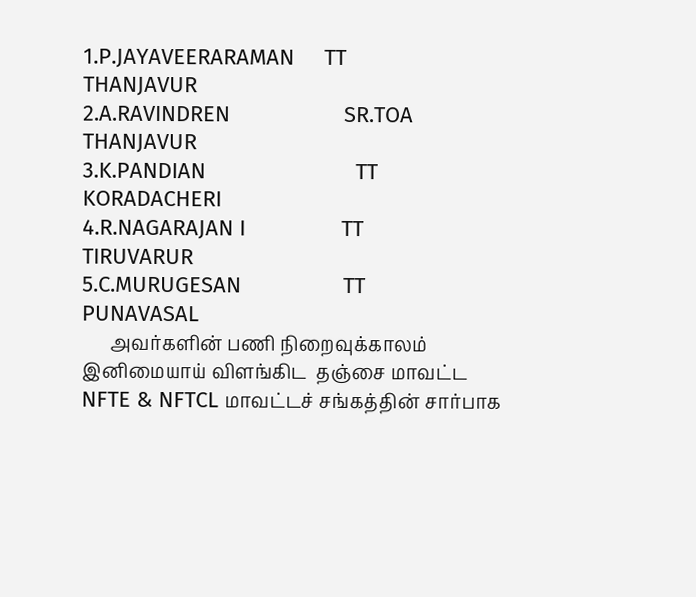1.P.JAYAVEERARAMAN     TT           THANJAVUR
2.A.RAVINDREN                   SR.TOA  THANJAVUR
3.K.PANDIAN                         TT           KORADACHERI
4.R.NAGARAJAN I                TT           TIRUVARUR
5.C.MURUGESAN                 TT            PUNAVASAL
      அவர்களின் பணி நிறைவுக்காலம்
இனிமையாய் விளங்கிட  தஞ்சை மாவட்ட NFTE & NFTCL மாவட்டச் சங்கத்தின் சார்பாக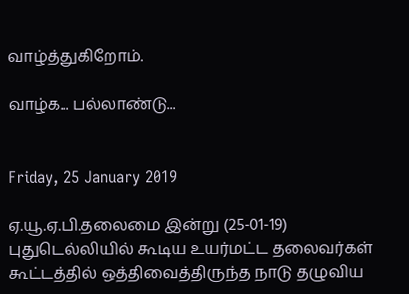வாழ்த்துகிறோம்.

வாழ்க... பல்லாண்டு...


Friday, 25 January 2019

ஏ.யூ.ஏ.பி.தலைமை இன்று (25-01-19) புதுடெல்லியில் கூடிய உயர்மட்ட தலைவர்கள் கூட்டத்தில் ஒத்திவைத்திருந்த நாடு தழுவிய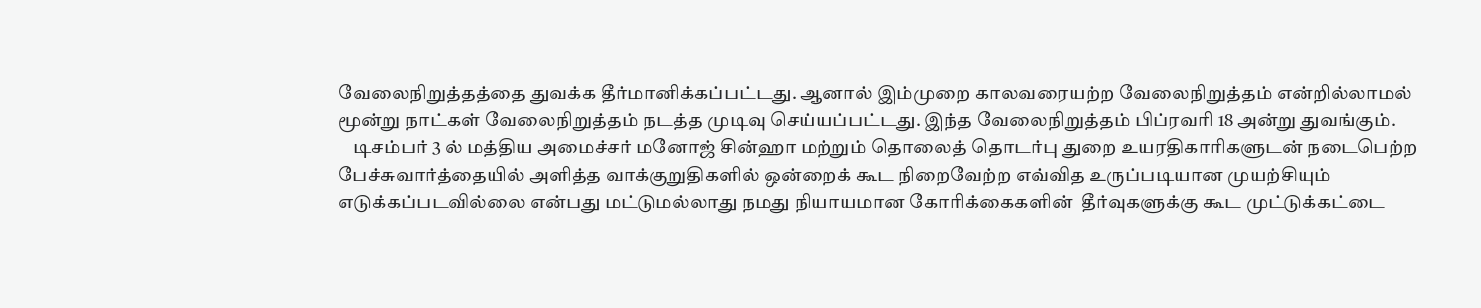வேலைநிறுத்தத்தை துவக்க தீர்மானிக்கப்பட்டது. ஆனால் இம்முறை காலவரையற்ற வேலைநிறுத்தம் என்றில்லாமல் மூன்று நாட்கள் வேலைநிறுத்தம் நடத்த முடிவு செய்யப்பட்டது. இந்த வேலைநிறுத்தம் பிப்ரவரி 18 அன்று துவங்கும்.
    டிசம்பர் 3 ல் மத்திய அமைச்சர் மனோஜ் சின்ஹா மற்றும் தொலைத் தொடர்பு துறை உயரதிகாரிகளுடன் நடைபெற்ற பேச்சுவார்த்தையில் அளித்த வாக்குறுதிகளில் ஒன்றைக் கூட நிறைவேற்ற எவ்வித உருப்படியான முயற்சியும் எடுக்கப்படவில்லை என்பது மட்டுமல்லாது நமது நியாயமான கோரிக்கைகளின்  தீர்வுகளுக்கு கூட முட்டுக்கட்டை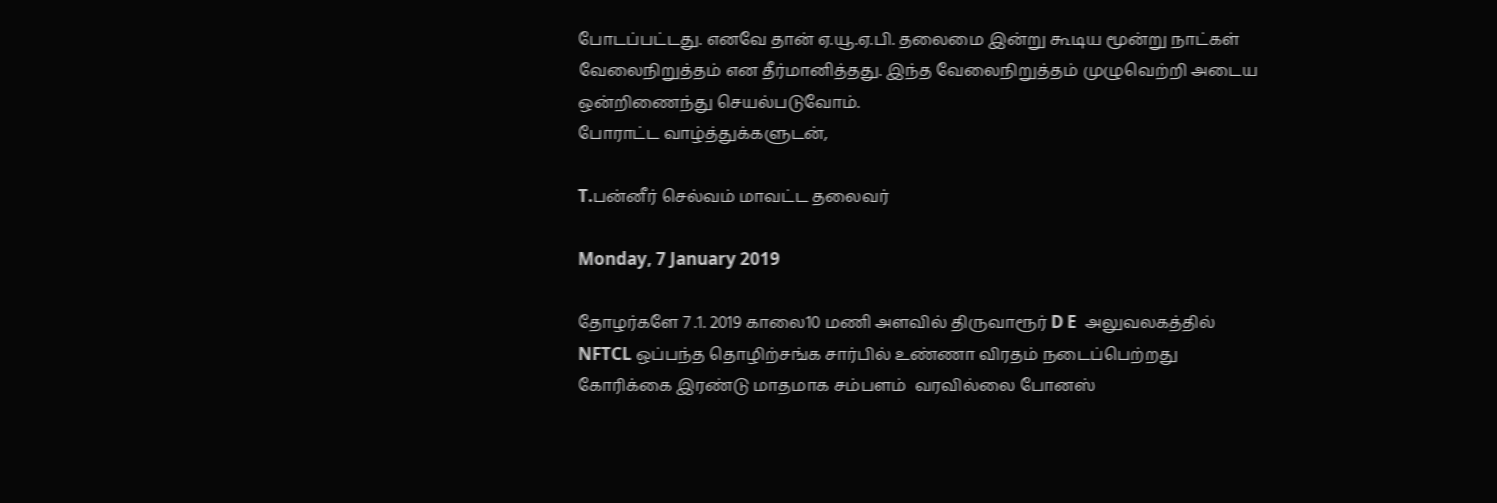போடப்பட்டது. எனவே தான் ஏ.யூ.ஏ.பி. தலைமை இன்று கூடிய மூன்று நாட்கள் வேலைநிறுத்தம் என தீர்மானித்தது. இந்த வேலைநிறுத்தம் முழுவெற்றி அடைய ஒன்றிணைந்து செயல்படுவோம்.
போராட்ட வாழ்த்துக்களுடன்,

T.பன்னீர் செல்வம் மாவட்ட தலைவர்

Monday, 7 January 2019

தோழர்களே 7 .1. 2019 காலை10 மணி அளவில் திருவாரூர் D E  அலுவலகத்தில் NFTCL ஒப்பந்த தொழிற்சங்க சார்பில் உண்ணா விரதம் நடைப்பெற்றது கோரிக்கை இரண்டு மாதமாக சம்பளம்  வரவில்லை போனஸ்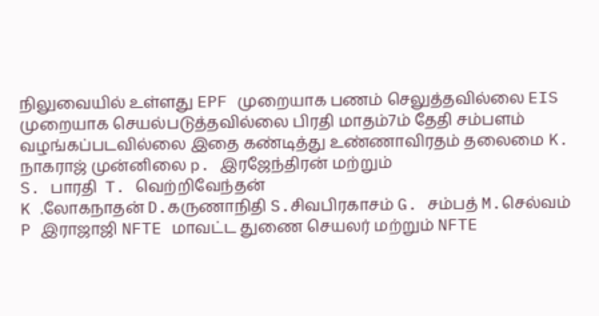நிலுவையில் உள்ளது EPF முறையாக பணம் செலுத்தவில்லை EIS முறையாக செயல்படுத்தவில்லை பிரதி மாதம்7ம் தேதி சம்பளம் வழங்கப்படவில்லை இதை கண்டித்து உண்ணாவிரதம் தலைமை K. நாகராஜ் முன்னிலை p. இரஜேந்திரன் மற்றும்
S. பாரதி  T. வெற்றிவேந்தன்
K .லோகநாதன் D.கருணாநிதி S.சிவபிரகாசம் G. சம்பத் M.செல்வம்
P இராஜாஜி NFTE மாவட்ட துணை செயலர் மற்றும் NFTE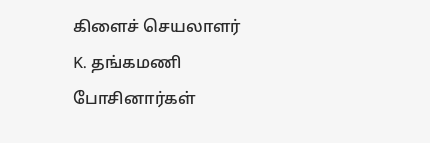கிளைச் செயலாளர்
K. தங்கமணி  போசினார்கள்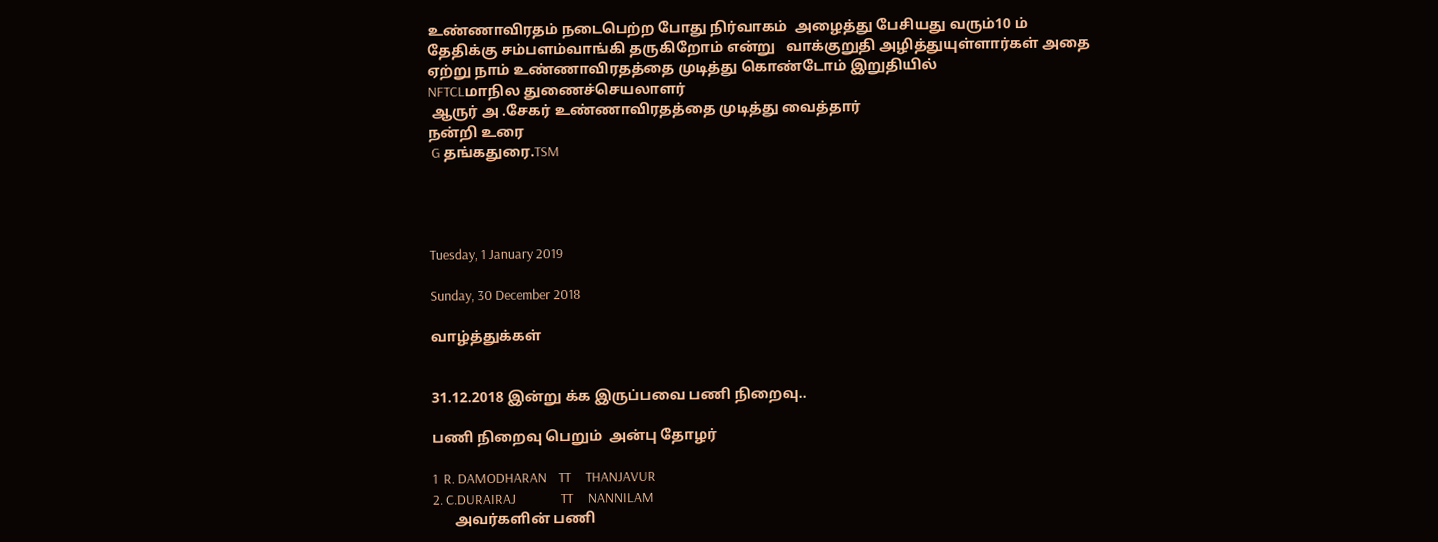உண்ணாவிரதம் நடைபெற்ற போது நிர்வாகம்  அழைத்து பேசியது வரும்10 ம் தேதிக்கு சம்பளம்வாங்கி தருகிறோம் என்று   வாக்குறுதி அழித்துயுள்ளார்கள் அதை ஏற்று நாம் உண்ணாவிரதத்தை முடித்து கொண்டோம் இறுதியில்
NFTCLமாநில துணைச்செயலாளர்
 ஆருர் அ .சேகர் உண்ணாவிரதத்தை முடித்து வைத்தார்
நன்றி உரை
 G தங்கதுரை.TSM




Tuesday, 1 January 2019

Sunday, 30 December 2018

வாழ்த்துக்கள்


31.12.2018 இன்று க்க இருப்பவை பணி நிறைவு..

பணி நிறைவு பெறும்  அன்பு தோழர்

1  R. DAMODHARAN    TT     THANJAVUR
2. C.DURAIRAJ               TT     NANNILAM
      அவர்களின் பணி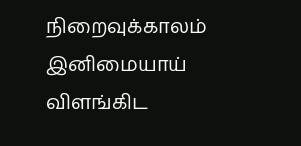நிறைவுக்காலம்
இனிமையாய் விளங்கிட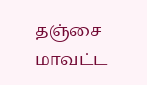தஞ்சை மாவட்ட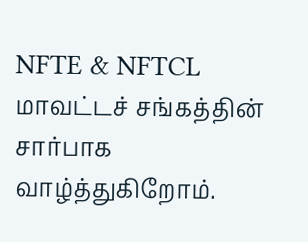NFTE & NFTCL மாவட்டச் சங்கத்தின் சார்பாக வாழ்த்துகிறோம்.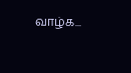வாழ்க...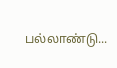பல்லாண்டு...